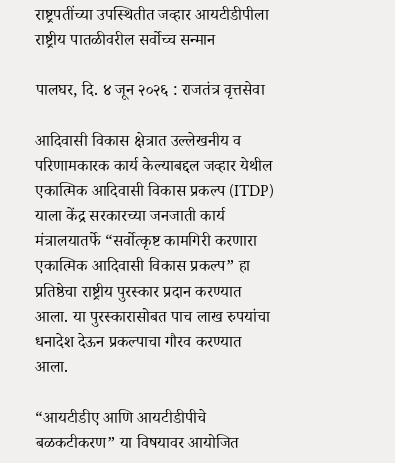राष्ट्रपतींच्या उपस्थितीत जव्हार आयटीडीपीला राष्ट्रीय पातळीवरील सर्वोच्च सन्मान

पालघर, दि. ४ जून २०२६ : राजतंत्र वृत्तसेवा

आदिवासी विकास क्षेत्रात उल्लेखनीय व परिणामकारक कार्य केल्याबद्दल जव्हार येथील एकात्मिक आदिवासी विकास प्रकल्प (ITDP) याला केंद्र सरकारच्या जनजाती कार्य मंत्रालयातर्फे “सर्वोत्कृष्ट कामगिरी करणारा एकात्मिक आदिवासी विकास प्रकल्प” हा प्रतिष्ठेचा राष्ट्रीय पुरस्कार प्रदान करण्यात आला. या पुरस्कारासोबत पाच लाख रुपयांचा धनादेश देऊन प्रकल्पाचा गौरव करण्यात आला.

“आयटीडीए आणि आयटीडीपीचे बळकटीकरण” या विषयावर आयोजित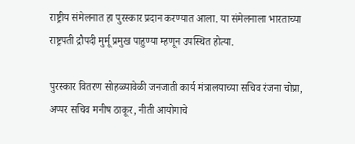राष्ट्रीय संमेलनात हा पुरस्कार प्रदान करण्यात आला. या संमेलनाला भारताच्या राष्ट्रपती द्रौपदी मुर्मू प्रमुख पाहुण्या म्हणून उपस्थित होत्या.

पुरस्कार वितरण सोहळ्यावेळी जनजाती कार्य मंत्रालयाच्या सचिव रंजना चोप्रा, अप्पर सचिव मनीष ठाकूर, नीती आयोगाचे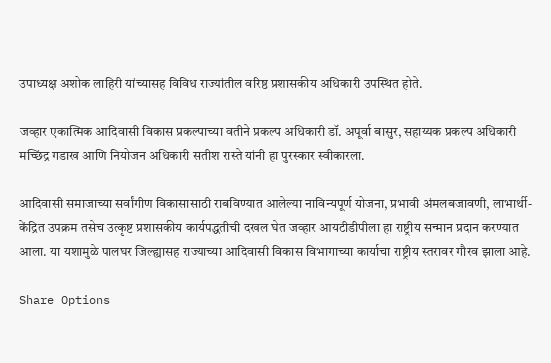उपाध्यक्ष अशोक लाहिरी यांच्यासह विविध राज्यांतील वरिष्ठ प्रशासकीय अधिकारी उपस्थित होते.

जव्हार एकात्मिक आदिवासी विकास प्रकल्पाच्या वतीने प्रकल्प अधिकारी डॉ. अपूर्वा बासुर, सहाय्यक प्रकल्प अधिकारी मच्छिंद्र गडाख आणि नियोजन अधिकारी सतीश रास्ते यांनी हा पुरस्कार स्वीकारला.

आदिवासी समाजाच्या सर्वांगीण विकासासाठी राबविण्यात आलेल्या नाविन्यपूर्ण योजना, प्रभावी अंमलबजावणी, लाभार्थी-केंद्रित उपक्रम तसेच उत्कृष्ट प्रशासकीय कार्यपद्धतीची दखल घेत जव्हार आयटीडीपीला हा राष्ट्रीय सन्मान प्रदान करण्यात आला. या यशामुळे पालघर जिल्ह्यासह राज्याच्या आदिवासी विकास विभागाच्या कार्याचा राष्ट्रीय स्तरावर गौरव झाला आहे.

Share Options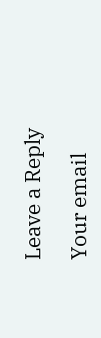Leave a Reply

Your email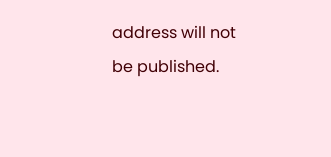address will not be published.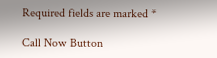Required fields are marked *

Call Now Button